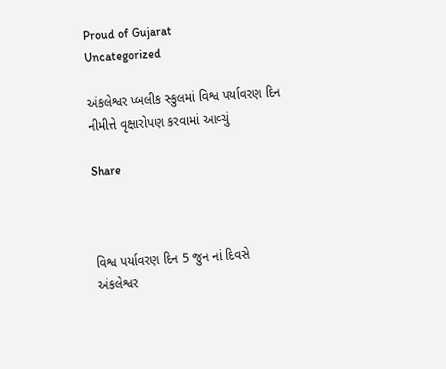Proud of Gujarat
Uncategorized

અંકલેશ્વર પ્બલીક સ્કુલમાં વિશ્વ પર્યાવરણ દિન નીમીત્તે વૃક્ષારોપણ કરવામાં આવ્ચું

Share



વિશ્વ પર્યાવરણ દિન 5 જુન નાં દિવસે
અંકલેશ્વર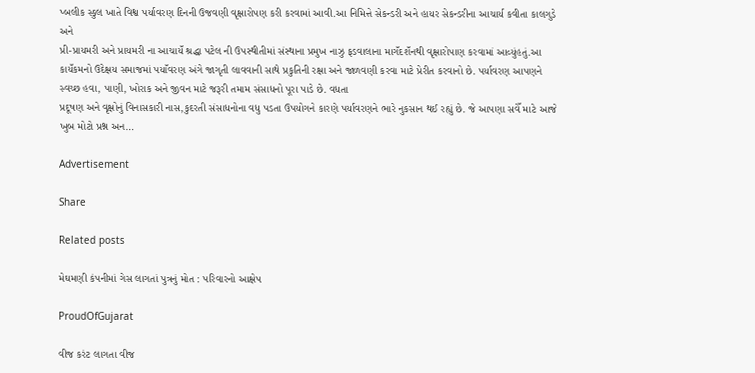પ્બલીક સ્કુલ ખાતે વિશ્વ પર્યાવરણ દિનની ઉજવણી વૃક્ષારોપણ કરી કરવામાં આવી.આ નિમિત્તે સેકન્ડરી અને હાયર સેકન્ડરીના આચાર્ય કવીતા કાલગુડે અને
પ્રી-પ્રાયમરી અને પ્રાયમરી ના આચાયઁ શ્રદ્ધા પટેલ ની ઉપસ્થીતીમાં સંસ્થાના પ્રમુખ નાઝુ ફડવાલાના માગઁદશઁનથી વૃક્ષારોપાણ કરવામાં આવ્યુંહતું.આ કાયઁકમનો ઉદેક્ષય સમાજમાં પયાઁવરણ અંગે જાગૃતી લાવવાની સાથે પ્રકુતિની રક્ષા અને જાળવણી કરવા માટે પ્રેરીત કરવાનો છે. પર્યાવરણ આપણને સ્વચ્છ હવા, પાણી, ખોરાક અને જીવન માટે જરૂરી તમામ સંસાધનો પૂરા પાડે છે. વધતા
પ્રદૂષણ અને વૃક્ષોનું વિનાસકારી નાસ,કુદરતી સંસાધનોના વધુ પડતા ઉપયોગને કારણે પર્યાવરણને ભારે નુકસાન થઈ રહ્યું છે. જે આપણા સવેઁ માટે આજે ખુબ મોટો પ્રશ્ન અન…

Advertisement

Share

Related posts

મેઘમણી કંપનીમાં ગેસ લાગતાં પુત્રનું મોત : પરિવારનો આક્ષેપ

ProudOfGujarat

વીજ કરંટ લાગતા વીજ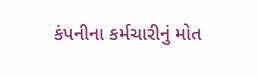કંપનીના કર્મચારીનું મોત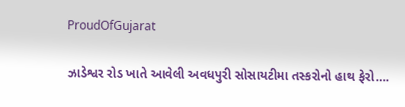ProudOfGujarat

ઝાડેશ્વર રોડ ખાતે આવેલી અવધપુરી સોસાયટીમા તસ્કરોનો હાથ ફેરો….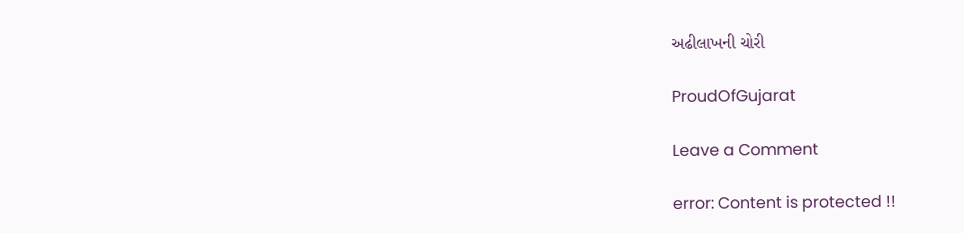અઢીલાખની ચોરી

ProudOfGujarat

Leave a Comment

error: Content is protected !!